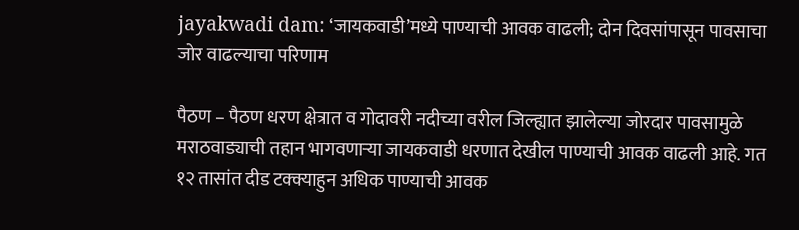jayakwadi dam: ‘जायकवाडी’मध्ये पाण्याची आवक वाढली; दोन दिवसांपासून पावसाचा जोर वाढल्याचा परिणाम

पैठण – पैठण धरण क्षेत्रात व गोदावरी नदीच्या वरील जिल्ह्यात झालेल्या जोरदार पावसामुळे मराठवाड्याची तहान भागवणाऱ्या जायकवाडी धरणात देखील पाण्याची आवक वाढली आहे. गत १२ तासांत दीड टक्क्याहुन अधिक पाण्याची आवक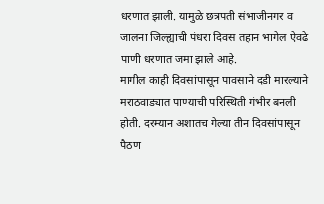धरणात झाली. यामुळे छत्रपती संभाजीनगर व जालना जिल्ह्याची पंधरा दिवस तहान भागेल ऐवढे पाणी धरणात जमा झाले आहे.
मागील काही दिवसांपासून पावसाने दडी मारल्याने मराठवाड्यात पाण्याची परिस्थिती गंभीर बनली होती. दरम्यान अशातच गेल्या तीन दिवसांपासून पैठण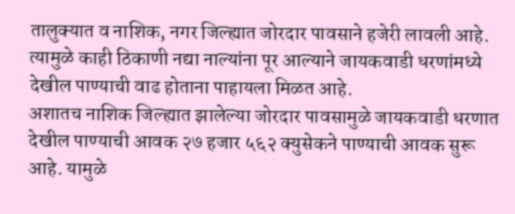तालुक्यात व नाशिक, नगर जिल्ह्यात जोरदार पावसाने हजेरी लावली आहे. त्यामुळे काही ठिकाणी नद्या नाल्यांना पूर आल्याने जायकवाडी धरणांमध्ये देखील पाण्याची वाढ होताना पाहायला मिळत आहे.
अशातच नाशिक जिल्ह्यात झालेल्या जोरदार पावसामुळे जायकवाडी धरणात देखील पाण्याची आवक २७ हजार ५६२ क्युसेकने पाण्याची आवक सुरू आहे. यामुळे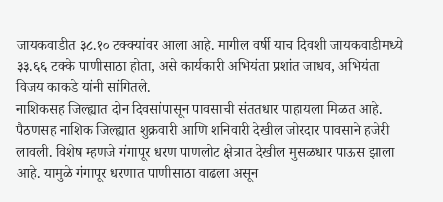जायकवाडीत ३८.१० टक्क्यांवर आला आहे. मागील वर्षी याच दिवशी जायकवाडीमध्ये ३३.६६ टक्के पाणीसाठा होता, असे कार्यकारी अभियंता प्रशांत जाधव, अभियंता विजय काकडे यांनी सांगितले.
नाशिकसह जिल्ह्यात दोन दिवसांपासून पावसाची संततधार पाहायला मिळत आहे. पैठणसह नाशिक जिल्ह्यात शुक्रवारी आणि शनिवारी देखील जोरदार पावसाने हजेरी लावली. विशेष म्हणजे गंगापूर धरण पाणलोट क्षेत्रात देखील मुसळधार पाऊस झाला आहे. यामुळे गंगापूर धरणात पाणीसाठा वाढला असून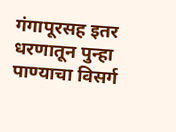गंगापूरसह इतर धरणातून पुन्हा पाण्याचा विसर्ग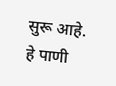सुरू आहे.
हे पाणी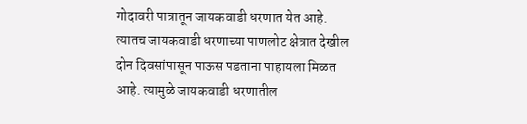गोदावरी पात्रातून जायकवाडी धरणात येत आहे. त्यातच जायकवाडी धरणाच्या पाणलोट क्षेत्रात देखील दोन दिवसांपासून पाऊस पडताना पाहायला मिळत आहे. त्यामुळे जायकवाडी धरणातील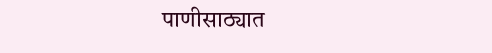पाणीसाठ्यात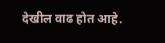देखील वाढ होत आहे.